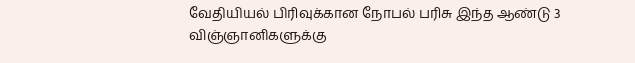வேதியியல் பிரிவுக்கான நோபல் பரிசு இந்த ஆண்டு 3 விஞ்ஞானிகளுக்கு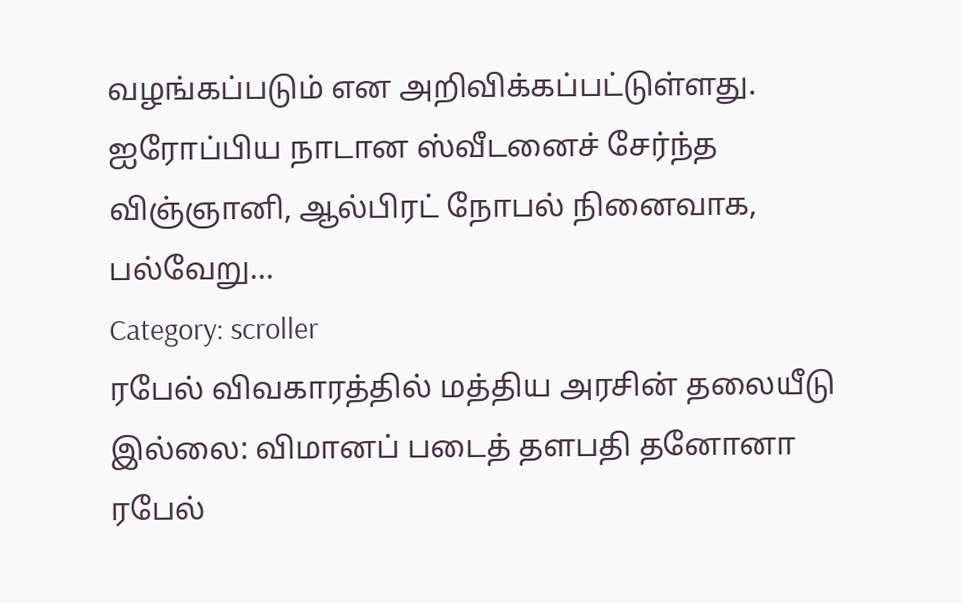வழங்கப்படும் என அறிவிக்கப்பட்டுள்ளது. ஐரோப்பிய நாடான ஸ்வீடனைச் சேர்ந்த விஞ்ஞானி, ஆல்பிரட் நோபல் நினைவாக, பல்வேறு…
Category: scroller
ரபேல் விவகாரத்தில் மத்திய அரசின் தலையீடு இல்லை: விமானப் படைத் தளபதி தனோனா
ரபேல்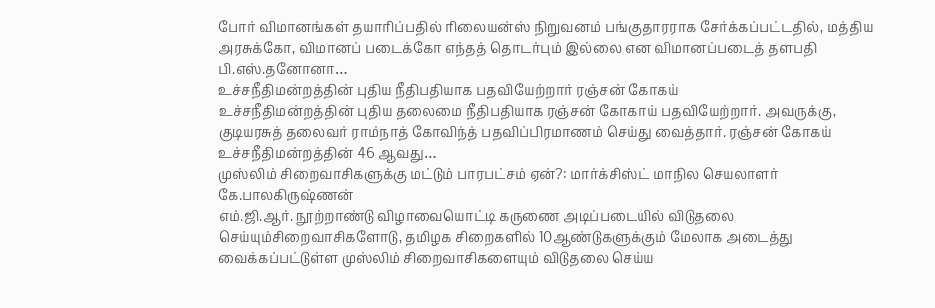போர் விமானங்கள் தயாரிப்பதில் ரிலையன்ஸ் நிறுவனம் பங்குதாரராக சேர்க்கப்பட்டதில், மத்திய அரசுக்கோ, விமானப் படைக்கோ எந்தத் தொடர்பும் இல்லை என விமானப்படைத் தளபதி பி.எஸ்.தனோனா…
உச்சநீதிமன்றத்தின் புதிய நீதிபதியாக பதவியேற்றார் ரஞ்சன் கோகய்
உச்சநீதிமன்றத்தின் புதிய தலைமை நீதிபதியாக ரஞ்சன் கோகாய் பதவியேற்றார். அவருக்கு, குடியரசுத் தலைவர் ராம்நாத் கோவிந்த் பதவிப்பிரமாணம் செய்து வைத்தார். ரஞ்சன் கோகய் உச்சநீதிமன்றத்தின் 46 ஆவது…
முஸ்லிம் சிறைவாசிகளுக்கு மட்டும் பாரபட்சம் ஏன்?: மார்க்சிஸ்ட் மாநில செயலாளர் கே.பாலகிருஷ்ணன்
எம்.ஜி.ஆர். நூற்றாண்டு விழாவையொட்டி கருணை அடிப்படையில் விடுதலை செய்யும்சிறைவாசிகளோடு, தமிழக சிறைகளில் 10ஆண்டுகளுக்கும் மேலாக அடைத்து வைக்கப்பட்டுள்ள முஸ்லிம் சிறைவாசிகளையும் விடுதலை செய்ய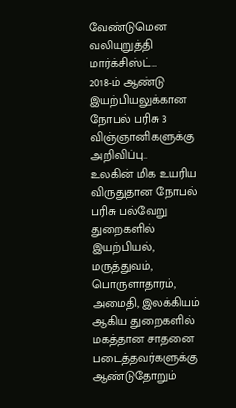வேண்டுமென வலியுறுத்தி மார்க்சிஸ்ட்…
2018-ம் ஆண்டு இயற்பியலுக்கான நோபல் பரிசு 3 விஞ்ஞானிகளுக்கு அறிவிப்பு..
உலகின் மிக உயரிய விருதுதான நோபல் பரிசு பல்வேறு துறைகளில் இயற்பியல், மருத்துவம், பொருளாதாரம், அமைதி, இலக்கியம் ஆகிய துறைகளில் மகத்தான சாதனை படைத்தவர்களுக்கு ஆண்டுதோறும்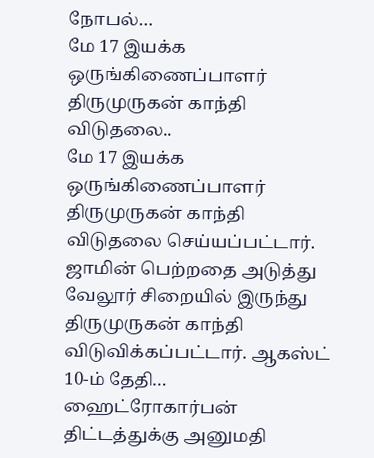நோபல்…
மே 17 இயக்க ஒருங்கிணைப்பாளர் திருமுருகன் காந்தி விடுதலை..
மே 17 இயக்க ஒருங்கிணைப்பாளர் திருமுருகன் காந்தி விடுதலை செய்யப்பட்டார். ஜாமின் பெற்றதை அடுத்து வேலூர் சிறையில் இருந்து திருமுருகன் காந்தி விடுவிக்கப்பட்டார். ஆகஸ்ட் 10-ம் தேதி…
ஹைட்ரோகார்பன் திட்டத்துக்கு அனுமதி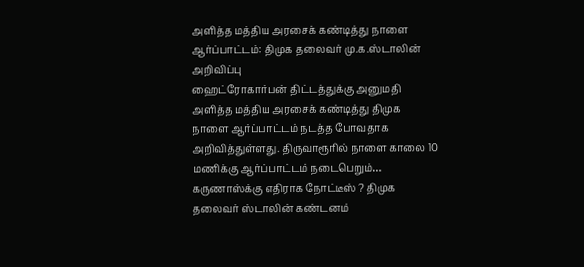அளித்த மத்திய அரசைக் கண்டித்து நாளை ஆர்ப்பாட்டம்: திமுக தலைவர் மு.க.ஸ்டாலின் அறிவிப்பு
ஹைட்ரோகார்பன் திட்டத்துக்கு அனுமதி அளித்த மத்திய அரசைக் கண்டித்து திமுக நாளை ஆர்ப்பாட்டம் நடத்த போவதாக அறிவித்துள்ளது. திருவாரூரில் நாளை காலை 10 மணிக்கு ஆர்ப்பாட்டம் நடைபெறும்…
கருணாஸ்க்கு எதிராக நோட்டீஸ் ? திமுக தலைவர் ஸ்டாலின் கண்டனம்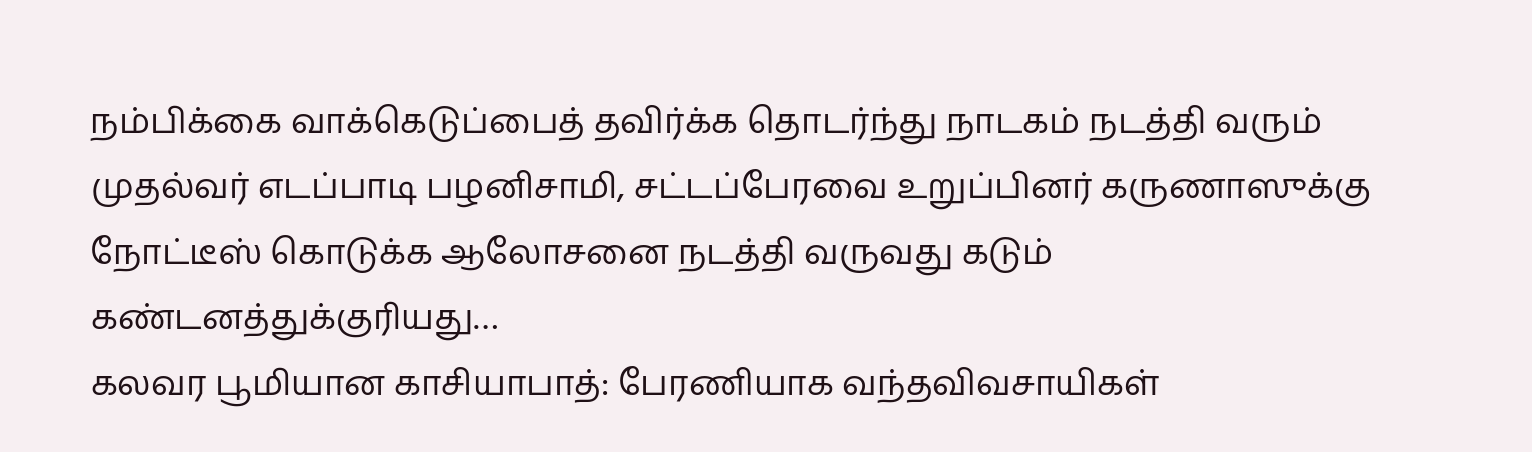நம்பிக்கை வாக்கெடுப்பைத் தவிர்க்க தொடர்ந்து நாடகம் நடத்தி வரும் முதல்வர் எடப்பாடி பழனிசாமி, சட்டப்பேரவை உறுப்பினர் கருணாஸுக்கு நோட்டீஸ் கொடுக்க ஆலோசனை நடத்தி வருவது கடும் கண்டனத்துக்குரியது…
கலவர பூமியான காசியாபாத்: பேரணியாக வந்தவிவசாயிகள்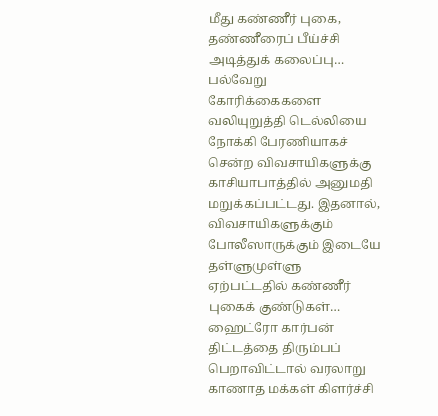மீது கண்ணீர் புகை, தண்ணீரைப் பீய்ச்சி அடித்துக் கலைப்பு…
பல்வேறு கோரிக்கைகளை வலியுறுத்தி டெல்லியை நோக்கி பேரணியாகச் சென்ற விவசாயிகளுக்கு காசியாபாத்தில் அனுமதி மறுக்கப்பட்டது. இதனால், விவசாயிகளுக்கும் போலீஸாருக்கும் இடையே தள்ளுமுள்ளு ஏற்பட்டதில் கண்ணீர் புகைக் குண்டுகள்…
ஹைட்ரோ கார்பன் திட்டத்தை திரும்பப் பெறாவிட்டால் வரலாறு காணாத மக்கள் கிளர்ச்சி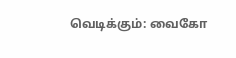வெடிக்கும்: வைகோ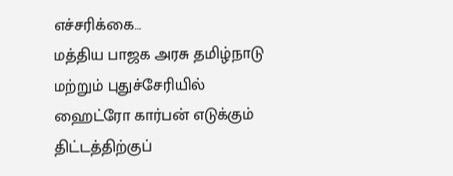எச்சரிக்கை…
மத்திய பாஜக அரசு தமிழ்நாடு மற்றும் புதுச்சேரியில் ஹைட்ரோ கார்பன் எடுக்கும் திட்டத்திற்குப்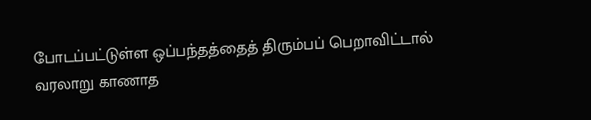போடப்பட்டுள்ள ஒப்பந்தத்தைத் திரும்பப் பெறாவிட்டால் வரலாறு காணாத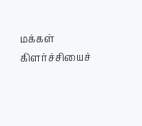மக்கள் கிளர்ச்சியைச்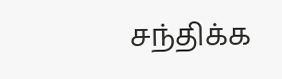சந்திக்க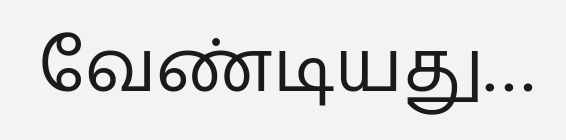வேண்டியது…